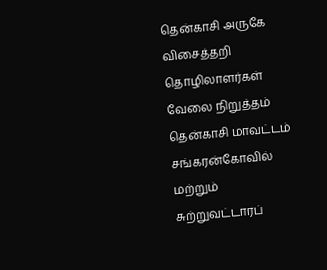தென்காசி அருகே விசைத்தறி தொழிலாளர்கள் வேலை நிறுத்தம்
தென்காசி மாவட்டம் சங்கரன்கோவில் மற்றும் சுற்றுவட்டாரப்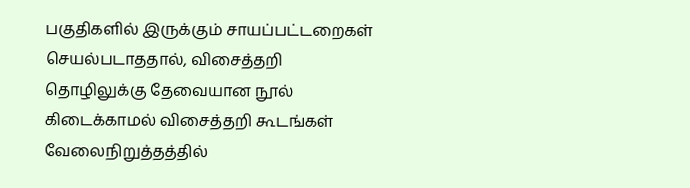பகுதிகளில் இருக்கும் சாயப்பட்டறைகள் செயல்படாததால், விசைத்தறி தொழிலுக்கு தேவையான நூல் கிடைக்காமல் விசைத்தறி கூடங்கள் வேலைநிறுத்தத்தில்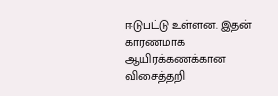ஈடுபட்டு உள்ளன. இதன் காரணமாக ஆயிரக்கணக்கான விசைத்தறி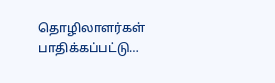தொழிலாளர்கள் பாதிக்கப்பட்டு…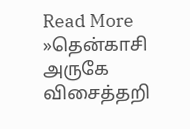Read More »தென்காசி அருகே விசைத்தறி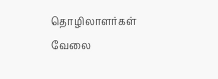தொழிலாளர்கள் வேலை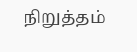நிறுத்தம்